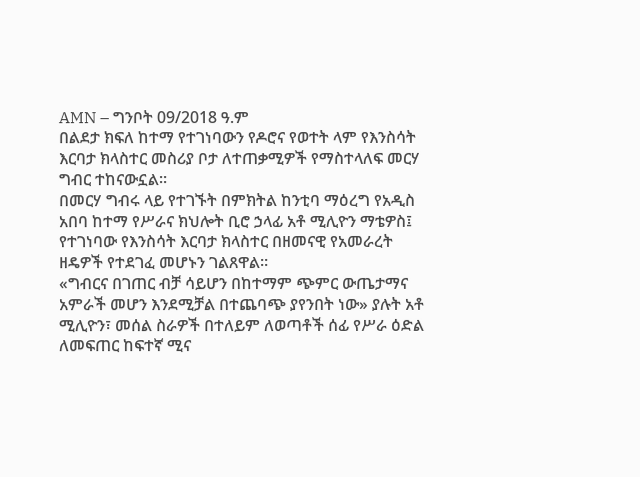AMN – ግንቦት 09/2018 ዓ.ም
በልደታ ክፍለ ከተማ የተገነባውን የዶሮና የወተት ላም የእንስሳት እርባታ ክላስተር መስሪያ ቦታ ለተጠቃሚዎች የማስተላለፍ መርሃ ግብር ተከናውኗል።
በመርሃ ግብሩ ላይ የተገኙት በምክትል ከንቲባ ማዕረግ የአዲስ አበባ ከተማ የሥራና ክህሎት ቢሮ ኃላፊ አቶ ሚሊዮን ማቴዎስ፤ የተገነባው የእንስሳት እርባታ ክላስተር በዘመናዊ የአመራረት ዘዴዎች የተደገፈ መሆኑን ገልጸዋል።
«ግብርና በገጠር ብቻ ሳይሆን በከተማም ጭምር ውጤታማና አምራች መሆን እንደሚቻል በተጨባጭ ያየንበት ነው» ያሉት አቶ ሚሊዮን፣ መሰል ስራዎች በተለይም ለወጣቶች ሰፊ የሥራ ዕድል ለመፍጠር ከፍተኛ ሚና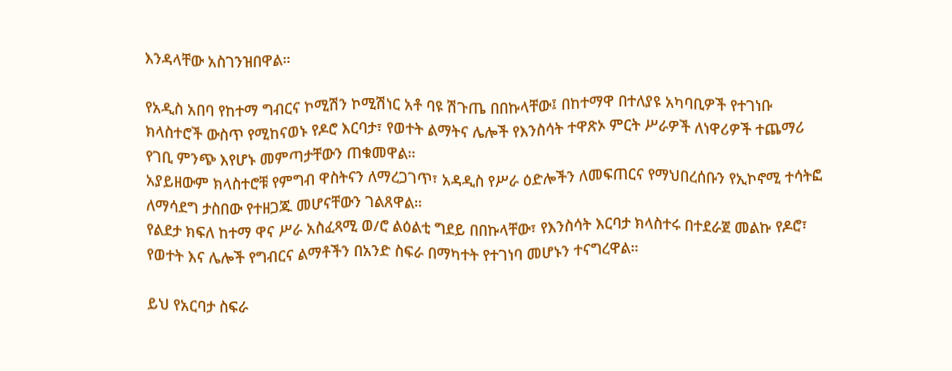እንዳላቸው አስገንዝበዋል።

የአዲስ አበባ የከተማ ግብርና ኮሚሽን ኮሚሽነር አቶ ባዩ ሽጉጤ በበኩላቸው፤ በከተማዋ በተለያዩ አካባቢዎች የተገነቡ ክላስተሮች ውስጥ የሚከናወኑ የዶሮ እርባታ፣ የወተት ልማትና ሌሎች የእንስሳት ተዋጽኦ ምርት ሥራዎች ለነዋሪዎች ተጨማሪ የገቢ ምንጭ እየሆኑ መምጣታቸውን ጠቁመዋል።
አያይዘውም ክላስተሮቹ የምግብ ዋስትናን ለማረጋገጥ፣ አዳዲስ የሥራ ዕድሎችን ለመፍጠርና የማህበረሰቡን የኢኮኖሚ ተሳትፎ ለማሳደግ ታስበው የተዘጋጁ መሆናቸውን ገልጸዋል።
የልደታ ክፍለ ከተማ ዋና ሥራ አስፈጻሚ ወ/ሮ ልዕልቲ ግደይ በበኩላቸው፣ የእንስሳት እርባታ ክላስተሩ በተደራጀ መልኩ የዶሮ፣ የወተት እና ሌሎች የግብርና ልማቶችን በአንድ ስፍራ በማካተት የተገነባ መሆኑን ተናግረዋል።

ይህ የአርባታ ስፍራ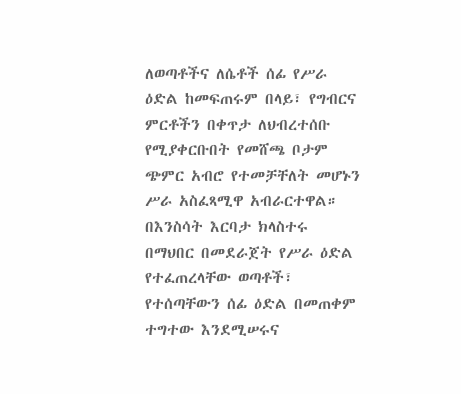ለወጣቶችና ለሴቶች ሰፊ የሥራ ዕድል ከመፍጠሩም በላይ፣ የግብርና ምርቶችን በቀጥታ ለህብረተሰቡ የሚያቀርቡበት የመሸጫ ቦታም ጭምር አብሮ የተመቻቸለት መሆኑን ሥራ አስፈጻሚዋ አብራርተዋል።
በእንስሳት እርባታ ክላስተሩ በማህበር በመደራጀት የሥራ ዕድል የተፈጠረላቸው ወጣቶች፣ የተሰጣቸውን ሰፊ ዕድል በመጠቀም ተግተው እንደሚሠሩና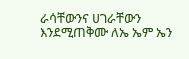ራሳቸውንና ሀገራቸውን እንደሚጠቅሙ ለኤ ኤም ኤን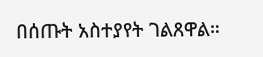በሰጡት አስተያየት ገልጸዋል።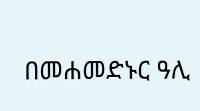በመሐመድኑር ዓሊ